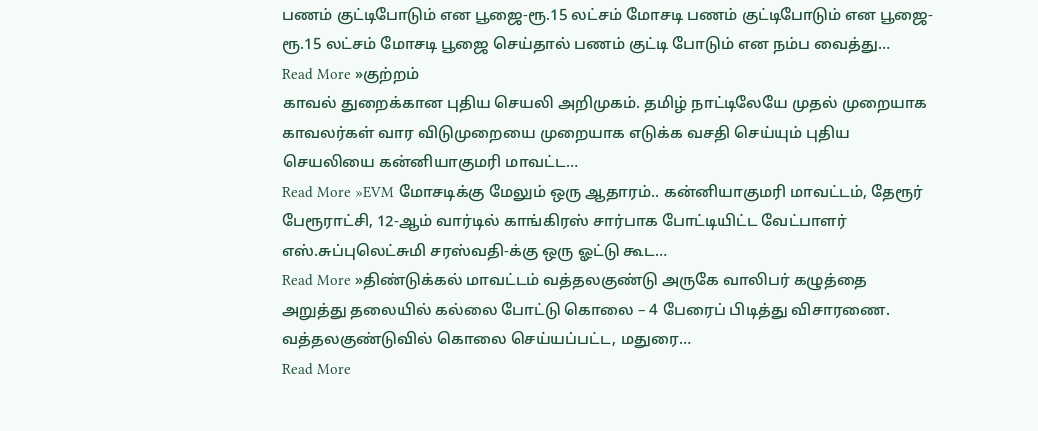பணம் குட்டிபோடும் என பூஜை-ரூ.15 லட்சம் மோசடி பணம் குட்டிபோடும் என பூஜை-ரூ.15 லட்சம் மோசடி பூஜை செய்தால் பணம் குட்டி போடும் என நம்ப வைத்து…
Read More »குற்றம்
காவல் துறைக்கான புதிய செயலி அறிமுகம். தமிழ் நாட்டிலேயே முதல் முறையாக காவலர்கள் வார விடுமுறையை முறையாக எடுக்க வசதி செய்யும் புதிய செயலியை கன்னியாகுமரி மாவட்ட…
Read More »EVM மோசடிக்கு மேலும் ஒரு ஆதாரம்.. கன்னியாகுமரி மாவட்டம், தேரூர் பேரூராட்சி, 12-ஆம் வார்டில் காங்கிரஸ் சார்பாக போட்டியிட்ட வேட்பாளர் எஸ்.சுப்புலெட்சுமி சரஸ்வதி-க்கு ஒரு ஓட்டு கூட…
Read More »திண்டுக்கல் மாவட்டம் வத்தலகுண்டு அருகே வாலிபர் கழுத்தை அறுத்து தலையில் கல்லை போட்டு கொலை – 4 பேரைப் பிடித்து விசாரணை. வத்தலகுண்டுவில் கொலை செய்யப்பட்ட, மதுரை…
Read More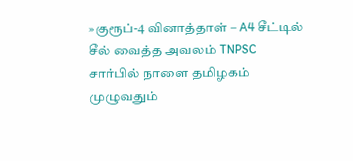»குரூப்-4 வினாத்தாள் – A4 சீட்டில் சீல் வைத்த அவலம் TNPSC சார்பில் நாளை தமிழகம் முழுவதும்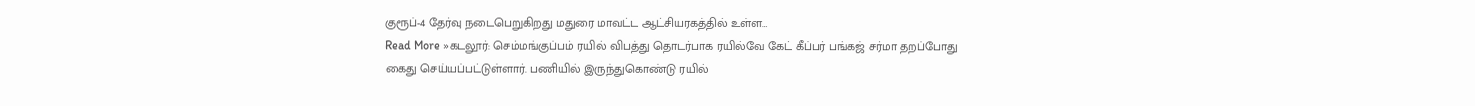குரூப்-4 தேர்வு நடைபெறுகிறது மதுரை மாவட்ட ஆட்சியரகத்தில் உள்ள…
Read More »கடலூர்: செம்மங்குப்பம் ரயில் விபத்து தொடர்பாக ரயில்வே கேட் கீப்பர் பங்கஜ் சர்மா தறப்போது கைது செய்யப்பட்டுள்ளார். பணியில் இருந்துகொண்டு ரயில்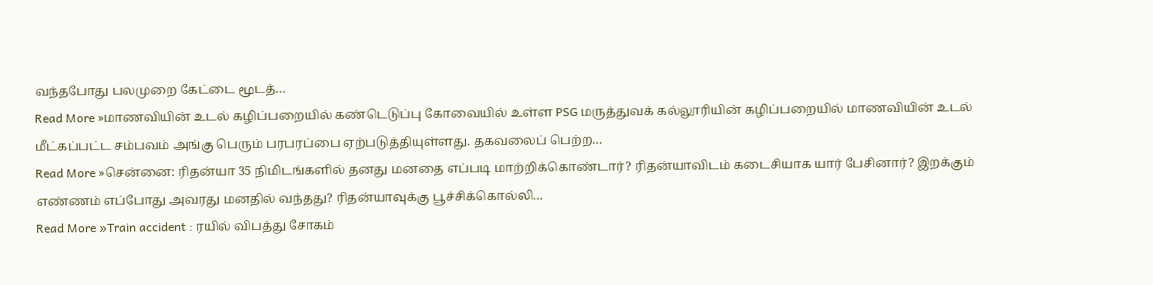வந்தபோது பலமுறை கேட்டை மூடத்…
Read More »மாணவியின் உடல் கழிப்பறையில் கண்டெடுப்பு கோவையில் உள்ள PSG மருத்துவக் கல்லூரியின் கழிப்பறையில் மாணவியின் உடல் மீட்கப்பட்ட சம்பவம் அங்கு பெரும் பரபரப்பை ஏற்படுத்தியுள்ளது. தகவலைப் பெற்ற…
Read More »சென்னை: ரிதன்யா 35 நிமிடங்களில் தனது மனதை எப்படி மாற்றிக்கொண்டார்? ரிதன்யாவிடம் கடைசியாக யார் பேசினார்? இறக்கும் எண்ணம் எப்போது அவரது மனதில் வந்தது? ரிதன்யாவுக்கு பூச்சிக்கொல்லி…
Read More »Train accident : ரயில் விபத்து சோகம்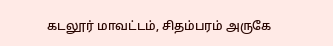கடலூர் மாவட்டம், சிதம்பரம் அருகே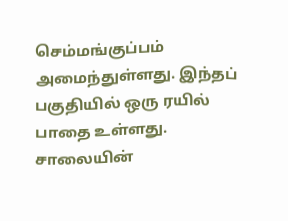செம்மங்குப்பம் அமைந்துள்ளது. இந்தப் பகுதியில் ஒரு ரயில் பாதை உள்ளது. சாலையின்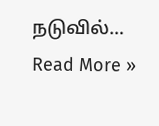நடுவில்…
Read More »